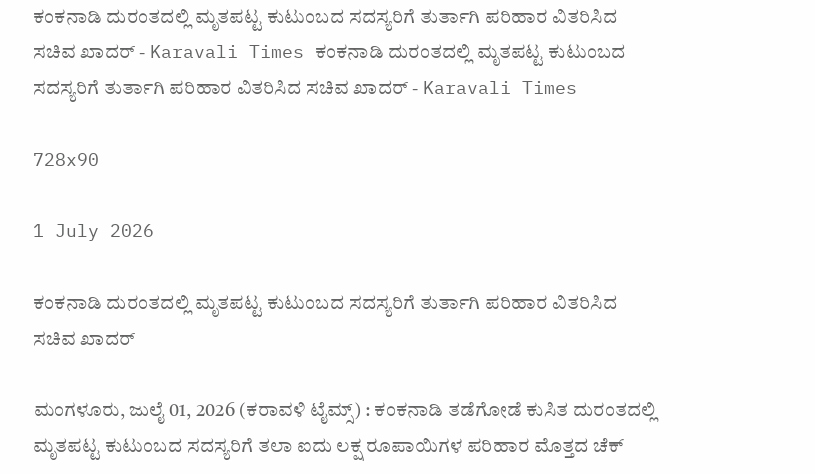ಕಂಕನಾಡಿ ದುರಂತದಲ್ಲಿ ಮೃತಪಟ್ಟ ಕುಟುಂಬದ ಸದಸ್ಯರಿಗೆ ತುರ್ತಾಗಿ ಪರಿಹಾರ ವಿತರಿಸಿದ ಸಚಿವ ಖಾದರ್ - Karavali Times ಕಂಕನಾಡಿ ದುರಂತದಲ್ಲಿ ಮೃತಪಟ್ಟ ಕುಟುಂಬದ ಸದಸ್ಯರಿಗೆ ತುರ್ತಾಗಿ ಪರಿಹಾರ ವಿತರಿಸಿದ ಸಚಿವ ಖಾದರ್ - Karavali Times

728x90

1 July 2026

ಕಂಕನಾಡಿ ದುರಂತದಲ್ಲಿ ಮೃತಪಟ್ಟ ಕುಟುಂಬದ ಸದಸ್ಯರಿಗೆ ತುರ್ತಾಗಿ ಪರಿಹಾರ ವಿತರಿಸಿದ ಸಚಿವ ಖಾದರ್

ಮಂಗಳೂರು, ಜುಲೈ 01, 2026 (ಕರಾವಳಿ ಟೈಮ್ಸ್) : ಕಂಕನಾಡಿ ತಡೆಗೋಡೆ ಕುಸಿತ ದುರಂತದಲ್ಲಿ ಮೃತಪಟ್ಟ ಕುಟುಂಬದ ಸದಸ್ಯರಿಗೆ ತಲಾ ಐದು ಲಕ್ಷ ರೂಪಾಯಿಗಳ ಪರಿಹಾರ ಮೊತ್ತದ ಚೆಕ್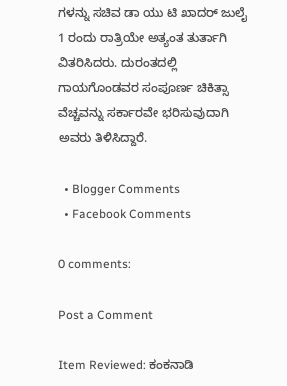ಗಳನ್ನು ಸಚಿವ ಡಾ ಯು ಟಿ ಖಾದರ್ ಜುಲೈ 1 ರಂದು ರಾತ್ರಿಯೇ ಅತ್ಯಂತ ತುರ್ತಾಗಿ ವಿತರಿಸಿದರು. ದುರಂತದಲ್ಲಿ ಗಾಯಗೊಂಡವರ ಸಂಪೂರ್ಣ ಚಿಕಿತ್ಸಾ ವೆಚ್ಚವನ್ನು ಸರ್ಕಾರವೇ ಭರಿಸುವುದಾಗಿ ಅವರು ತಿಳಿಸಿದ್ದಾರೆ.

  • Blogger Comments
  • Facebook Comments

0 comments:

Post a Comment

Item Reviewed: ಕಂಕನಾಡಿ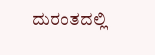ದುರಂತದಲ್ಲಿ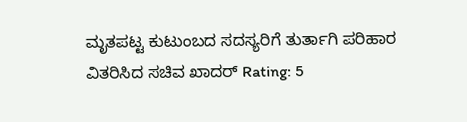ಮೃತಪಟ್ಟ ಕುಟುಂಬದ ಸದಸ್ಯರಿಗೆ ತುರ್ತಾಗಿ ಪರಿಹಾರ ವಿತರಿಸಿದ ಸಚಿವ ಖಾದರ್ Rating: 5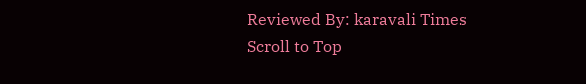Reviewed By: karavali Times
Scroll to Top